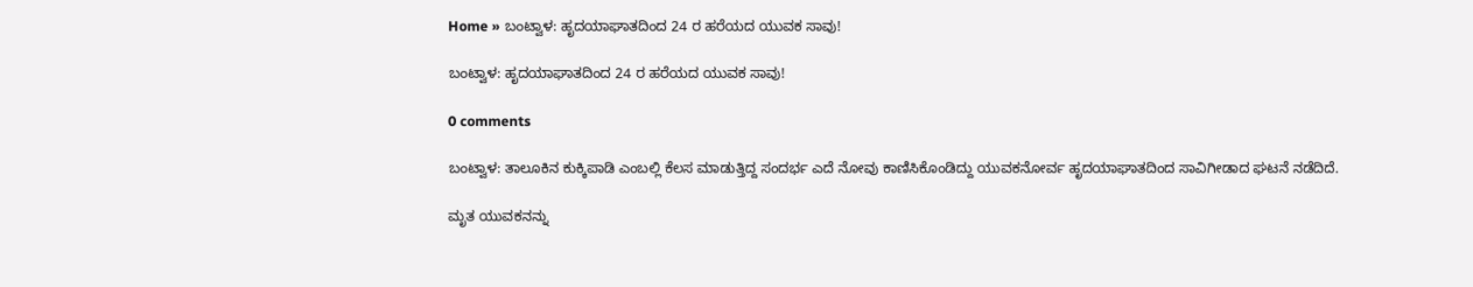Home » ಬಂಟ್ವಾಳ: ಹೃದಯಾಘಾತದಿಂದ 24 ರ ಹರೆಯದ ಯುವಕ ಸಾವು!

ಬಂಟ್ವಾಳ: ಹೃದಯಾಘಾತದಿಂದ 24 ರ ಹರೆಯದ ಯುವಕ ಸಾವು!

0 comments

ಬಂಟ್ವಾಳ: ತಾಲೂಕಿನ ಕುಕ್ಕಿಪಾಡಿ ಎಂಬಲ್ಲಿ ಕೆಲಸ ಮಾಡುತ್ತಿದ್ದ ಸಂದರ್ಭ ಎದೆ ನೋವು ಕಾಣಿಸಿಕೊಂಡಿದ್ದು ಯುವಕನೋರ್ವ ಹೃದಯಾಘಾತದಿಂದ ಸಾವಿಗೀಡಾದ ಘಟನೆ ನಡೆದಿದೆ.

ಮೃತ ಯುವಕನನ್ನು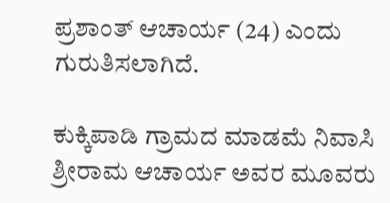ಪ್ರಶಾಂತ್‌ ಆಚಾರ್ಯ (24) ಎಂದು ಗುರುತಿಸಲಾಗಿದೆ.

ಕುಕ್ಕಿಪಾಡಿ ಗ್ರಾಮದ ಮಾಡಮೆ ನಿವಾಸಿ ಶ್ರೀರಾಮ ಆಚಾರ್ಯ ಅವರ ಮೂವರು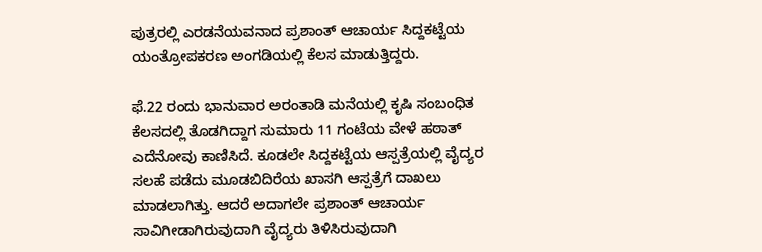ಪುತ್ರರಲ್ಲಿ ಎರಡನೆಯವನಾದ ಪ್ರಶಾಂತ್‌ ಆಚಾರ್ಯ ಸಿದ್ದಕಟ್ಟೆಯ ಯಂತ್ರೋಪಕರಣ ಅಂಗಡಿಯಲ್ಲಿ ಕೆಲಸ ಮಾಡುತ್ತಿದ್ದರು.

ಫೆ.22 ರಂದು ಭಾನುವಾರ ಅರಂತಾಡಿ ಮನೆಯಲ್ಲಿ ಕೃಷಿ ಸಂಬಂಧಿತ ಕೆಲಸದಲ್ಲಿ ತೊಡಗಿದ್ದಾಗ ಸುಮಾರು 11 ಗಂಟೆಯ ವೇಳೆ ಹಠಾತ್‌ ಎದೆನೋವು ಕಾಣಿಸಿದೆ. ಕೂಡಲೇ ಸಿದ್ದಕಟ್ಟೆಯ ಆಸ್ಪತ್ರೆಯಲ್ಲಿ ವೈದ್ಯರ ಸಲಹೆ ಪಡೆದು ಮೂಡಬಿದಿರೆಯ ಖಾಸಗಿ ಆಸ್ಪತ್ರೆಗೆ ದಾಖಲು ಮಾಡಲಾಗಿತ್ತು. ಆದರೆ ಅದಾಗಲೇ ಪ್ರಶಾಂತ್‌ ಆಚಾರ್ಯ ಸಾವಿಗೀಡಾಗಿರುವುದಾಗಿ ವೈದ್ಯರು ತಿಳಿಸಿರುವುದಾಗಿ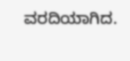ವರದಿಯಾಗಿದ.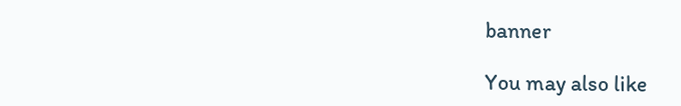banner

You may also like